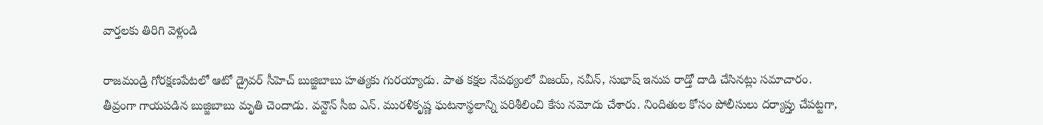వార్తలకు తిరిగి వెళ్లండి

రాజమండ్రి గోరక్షణపేటలో ఆటో డ్రైవర్ సీహెచ్ బుజ్జిబాబు హత్యకు గురయ్యాడు. పాత కక్షల నేపథ్యంలో విజయ్, నవీన్, సుభాష్ ఇనుప రాడ్తో దాడి చేసినట్లు సమాచారం.
తీవ్రంగా గాయపడిన బుజ్జిబాబు మృతి చెందాడు. వన్టౌన్ సీఐ ఎన్. మురళీకృష్ణ ఘటనాస్థలాన్ని పరిశీలించి కేసు నమోదు చేశారు. నిందితుల కోసం పోలీసులు దర్యాప్తు చేపట్టగా,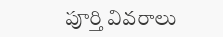పూర్తి వివరాలు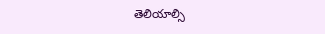తెలియాల్సి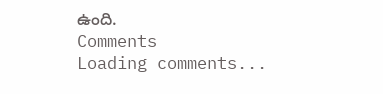ఉంది.
Comments
Loading comments...